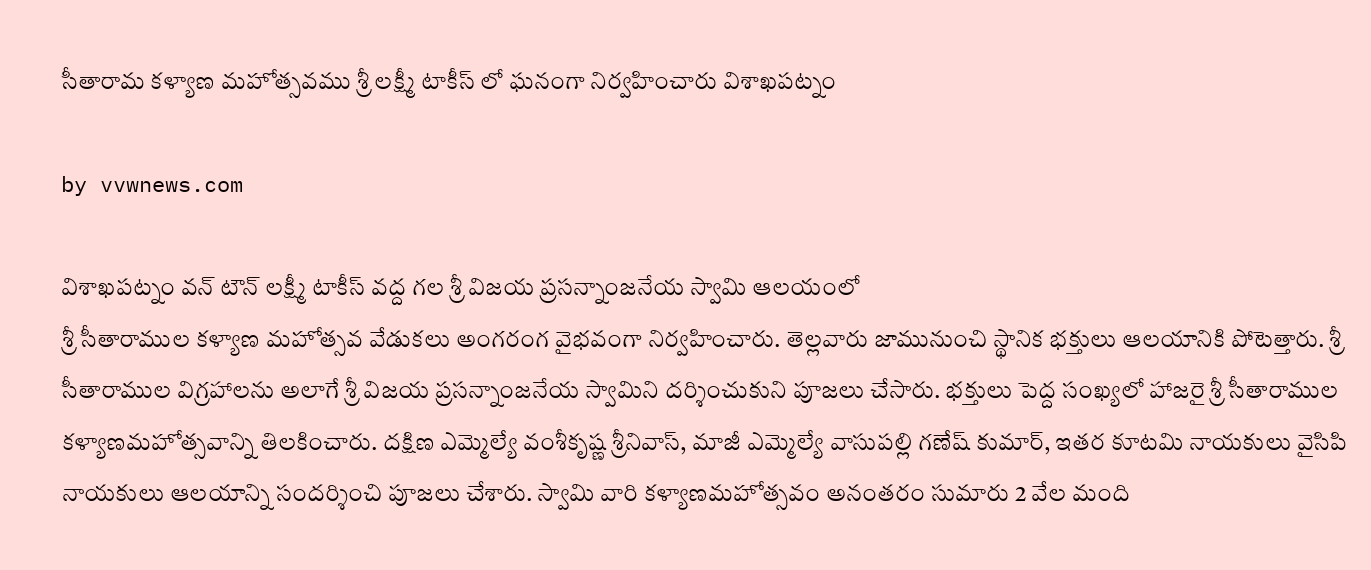సీతారామ కళ్యాణ మహోత్సవము శ్రీ లక్ష్మీ టాకీస్ లో ఘనంగా నిర్వహించారు విశాఖపట్నం

by vvwnews.com

విశాఖపట్నం వన్ టౌన్ లక్ష్మీ టాకీస్ వద్ద గల శ్రీ విజయ ప్రసన్నాంజనేయ స్వామి ఆలయంలో
శ్రీ సీతారాముల కళ్యాణ మహోత్సవ వేడుకలు అంగరంగ వైభవంగా నిర్వహించారు. తెల్లవారు జామునుంచి స్థానిక భక్తులు ఆలయానికి పోటెత్తారు. శ్రీ సీతారాముల విగ్రహాలను అలాగే శ్రీ విజయ ప్రసన్నాంజనేయ స్వామిని దర్శించుకుని పూజలు చేసారు. భక్తులు పెద్ద సంఖ్యలో హాజరై శ్రీ సీతారాముల కళ్యాణమహోత్సవాన్ని తిలకించారు. దక్షిణ ఎమ్మెల్యే వంశీకృష్ణ శ్రీనివాస్‌, మాజీ ఎమ్మెల్యే వాసుపల్లి గణేష్ కుమార్‌, ఇతర కూటమి నాయకులు వైసిపి నాయకులు ఆలయాన్ని సందర్శించి పూజలు చేశారు. స్వామి వారి కళ్యాణమహోత్సవం అనంతరం సుమారు 2 వేల మంది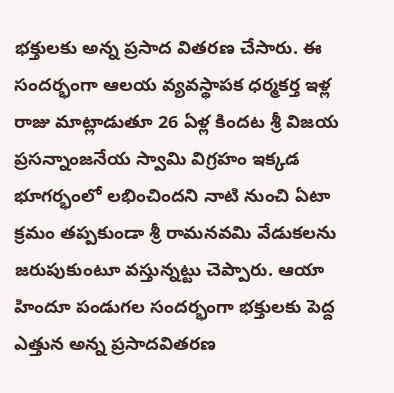భక్తులకు అన్న ప్రసాద వితరణ చేసారు. ఈ సందర్భంగా ఆలయ వ్యవస్థాపక ధర్మకర్త ఇళ్ల రాజు మాట్లాడుతూ 26 ఏళ్ల కిందట శ్రీ విజయ ప్రసన్నాంజనేయ స్వామి విగ్రహం ఇక్కడ భూగర్భంలో లభించిందని నాటి నుంచి ఏటా క్రమం తప్పకుండా శ్రీ రామనవమి వేడుకలను జరుపుకుంటూ వస్తున్నట్టు చెప్పారు. ఆయా హిందూ పండుగల సందర్భంగా భక్తులకు పెద్ద ఎత్తున అన్న ప్రసాదవితరణ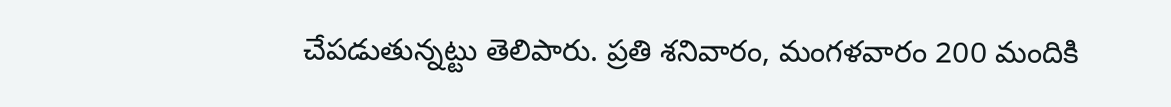చేపడుతున్నట్టు తెలిపారు. ప్రతి శనివారం, మంగళవారం 200 మందికి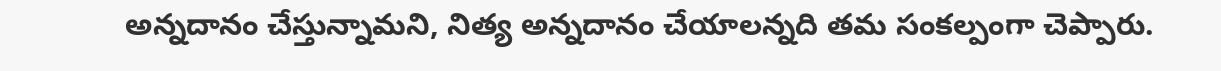అన్నదానం చేస్తున్నామని, నిత్య అన్నదానం చేయాలన్నది తమ సంకల్పంగా చెప్పారు.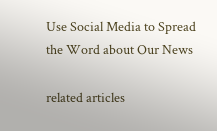Use Social Media to Spread the Word about Our News

related articles